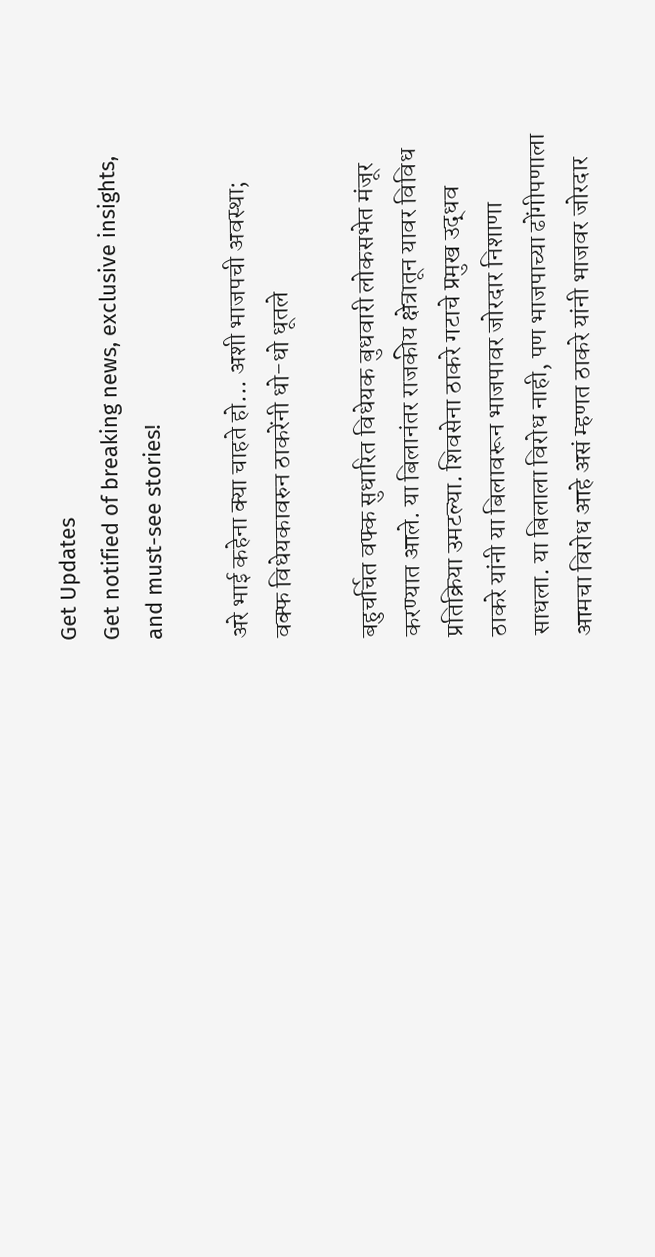Get Updates
Get notified of breaking news, exclusive insights, and must-see stories!

अरे भाई कहेना क्या चाहते हो... अशी भाजपची अवस्था; वक्फ विधेयकावरुन ठाकरेंनी धो-धो धूतले

बहुचर्चित वफ्क सुधारित विधेयक बुधवारी लोकसभेत मंजूर करण्यात आले. या बिलानंतर राजकीय क्षेत्रातून यावर विविध प्रतिक्रिया उमटल्या. शिवसेना ठाकरे गटाचे प्रमुख उद्धव ठाकरे यांनी या बिलावरून भाजपावर जोरदार निशाणा साधला. या बिलाला विरोध नाही, पण भाजपाच्या ढोंगीपणाला आमचा विरोध आहे असं म्हणत ठाकरे यांनी भाजवर जोरदार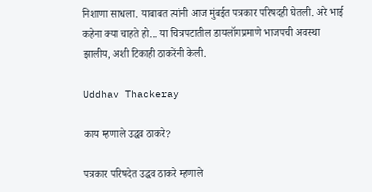निशाणा साधला. याबाबत त्यांनी आज मुंबईत पत्रकार परिषदही घेतली. अरे भाई कहेना क्या चाहते हो... या चित्रपटातील डायलॉगप्रमाणे भाजपची अवस्था झालीय, अशी टिकाही ठाकरेंनी केली.

Uddhav Thackeray

काय म्हणाले उद्धव ठाकरे?

पत्रकार परिषदेत उद्धव ठाकरे म्हणाले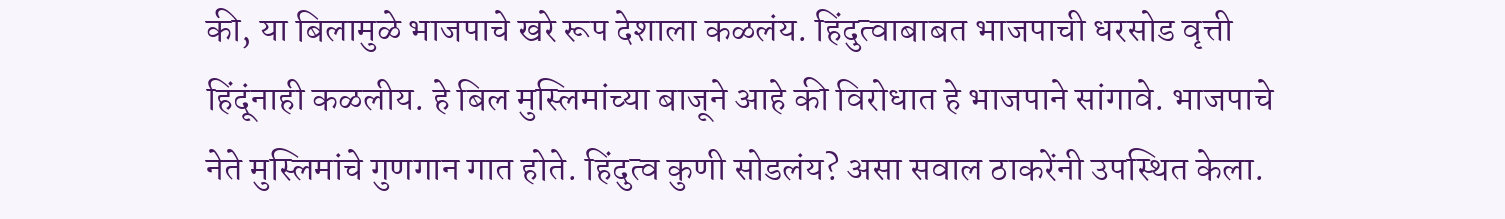की, या बिलामुळे भाजपाचे खरे रूप देशाला कळलंय. हिंदुत्वाबाबत भाजपाची धरसोड वृत्ती हिंदूंनाही कळलीय. हे बिल मुस्लिमांच्या बाजूने आहे की विरोधात हे भाजपाने सांगावे. भाजपाचे नेते मुस्लिमांचे गुणगान गात होते. हिंदुत्व कुणी सोडलंय? असा सवाल ठाकरेंनी उपस्थित केला.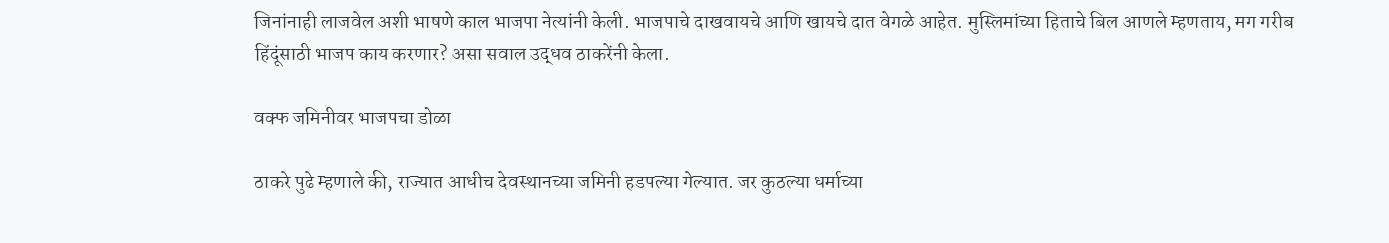जिनांनाही लाजवेल अशी भाषणे काल भाजपा नेत्यांनी केली. भाजपाचे दाखवायचे आणि खायचे दात वेगळे आहेत. मुस्लिमांच्या हिताचे बिल आणले म्हणताय, मग गरीब हिंदूंसाठी भाजप काय करणार? असा सवाल उद्धव ठाकरेंनी केला.

वक्फ जमिनीवर भाजपचा डोळा

ठाकरे पुढे म्हणाले की, राज्यात आधीच देवस्थानच्या जमिनी हडपल्या गेल्यात. जर कुठल्या धर्माच्या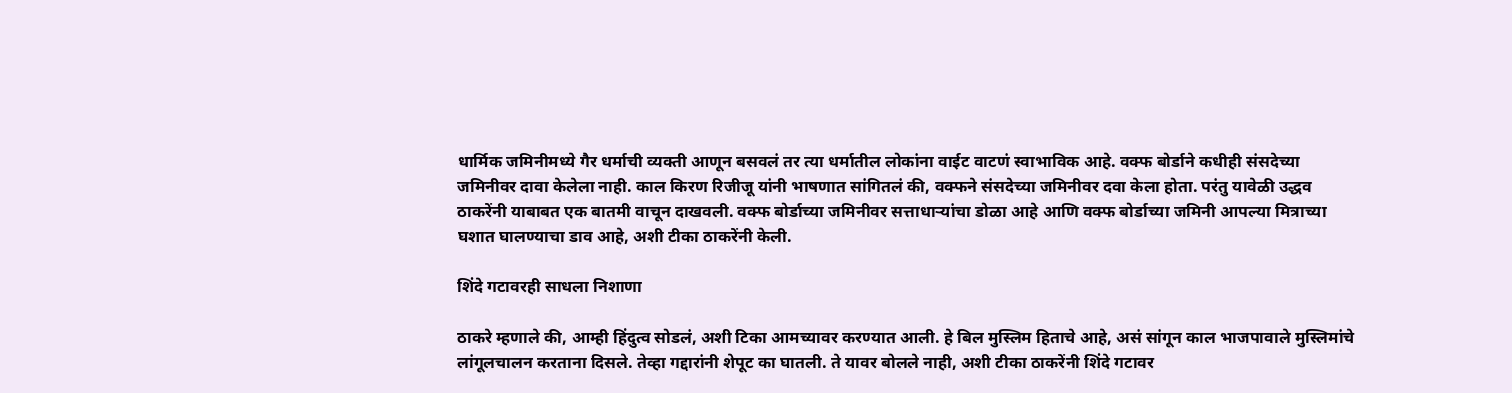धार्मिक जमिनीमध्ये गैर धर्माची व्यक्ती आणून बसवलं तर त्या धर्मातील लोकांना वाईट वाटणं स्वाभाविक आहे. वक्फ बोर्डाने कधीही संसदेच्या जमिनीवर दावा केलेला नाही. काल किरण रिजीजू यांनी भाषणात सांगितलं की, वक्फने संसदेच्या जमिनीवर दवा केला होता. परंतु यावेळी उद्धव ठाकरेंनी याबाबत एक बातमी वाचून दाखवली. वक्फ बोर्डाच्या जमिनीवर सत्ताधाऱ्यांचा डोळा आहे आणि वक्फ बोर्डाच्या जमिनी आपल्या मित्राच्या घशात घालण्याचा डाव आहे, अशी टीका ठाकरेंनी केली.

शिंदे गटावरही साधला निशाणा

ठाकरे म्हणाले की, आम्ही हिंदुत्व सोडलं, अशी टिका आमच्यावर करण्यात आली. हे बिल मुस्लिम हिताचे आहे, असं सांगून काल भाजपावाले मुस्लिमांचे लांगूलचालन करताना दिसले. तेव्हा गद्दारांनी शेपूट का घातली. ते यावर बोलले नाही, अशी टीका ठाकरेंनी शिंदे गटावर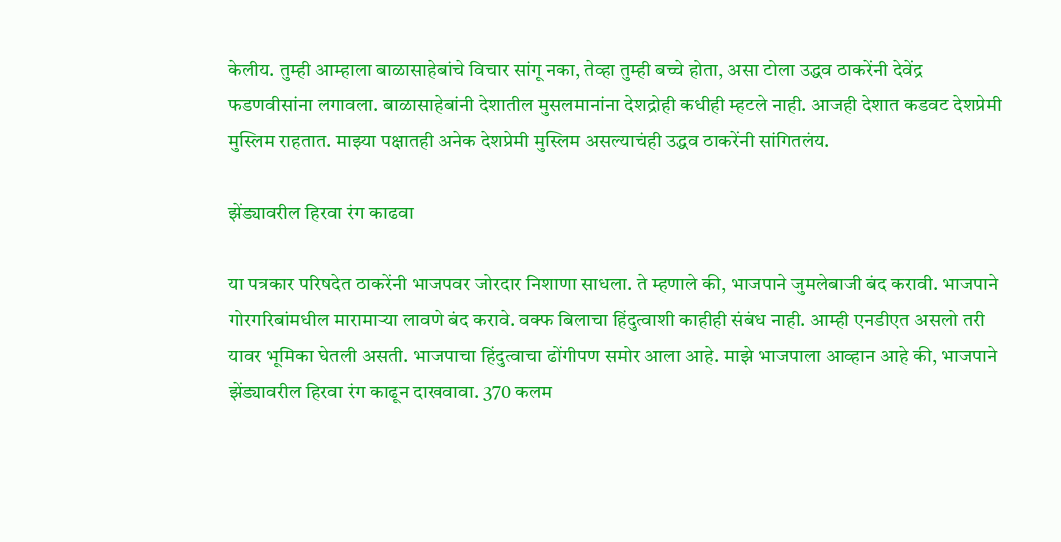केलीय. तुम्ही आम्हाला बाळासाहेबांचे विचार सांगू नका, तेव्हा तुम्ही बच्चे होता, असा टोला उद्धव ठाकरेंनी देवेंद्र फडणवीसांना लगावला. बाळासाहेबांनी देशातील मुसलमानांना देशद्रोही कधीही म्हटले नाही. आजही देशात कडवट देशप्रेमी मुस्लिम राहतात. माझ्या पक्षातही अनेक देशप्रेमी मुस्लिम असल्याचंही उद्धव ठाकरेंनी सांगितलंय.

झेंड्यावरील हिरवा रंग काढवा

या पत्रकार परिषदेत ठाकरेंनी भाजपवर जोरदार निशाणा साधला. ते म्हणाले की, भाजपाने जुमलेबाजी बंद करावी. भाजपाने गोरगरिबांमधील मारामाऱ्या लावणे बंद करावे. वक्फ बिलाचा हिंदुत्वाशी काहीही संबंध नाही. आम्ही एनडीएत असलो तरी यावर भूमिका घेतली असती. भाजपाचा हिंदुत्वाचा ढोंगीपण समोर आला आहे. माझे भाजपाला आव्हान आहे की, भाजपाने झेंड्यावरील हिरवा रंग काढून दाखवावा. 370 कलम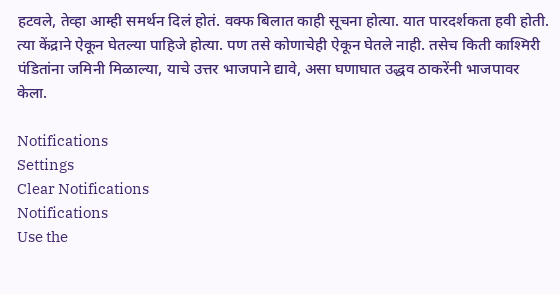हटवले, तेव्हा आम्ही समर्थन दिलं होतं. वक्फ बिलात काही सूचना होत्या. यात पारदर्शकता हवी होती. त्या केंद्राने ऐकून घेतल्या पाहिजे होत्या. पण तसे कोणाचेही ऐकून घेतले नाही. तसेच किती काश्मिरी पंडितांना जमिनी मिळाल्या, याचे उत्तर भाजपाने द्यावे, असा घणाघात उद्धव ठाकरेंनी भाजपावर केला.

Notifications
Settings
Clear Notifications
Notifications
Use the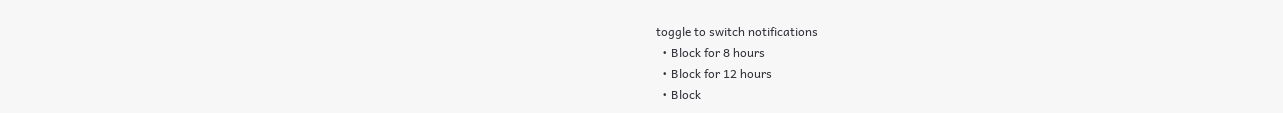toggle to switch notifications
  • Block for 8 hours
  • Block for 12 hours
  • Block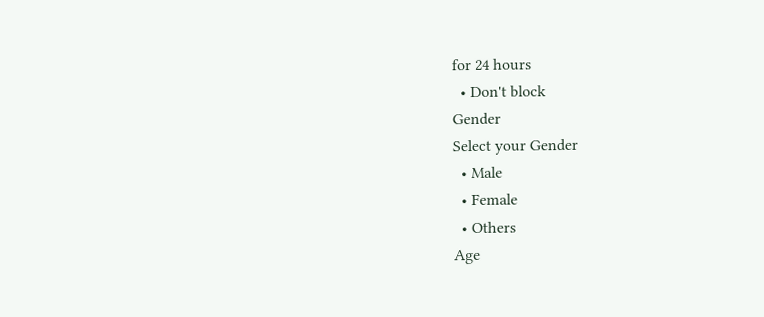for 24 hours
  • Don't block
Gender
Select your Gender
  • Male
  • Female
  • Others
Age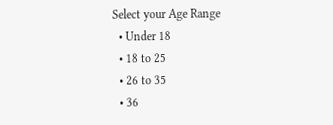Select your Age Range
  • Under 18
  • 18 to 25
  • 26 to 35
  • 36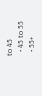to 45
  • 45 to 55
  • 55+